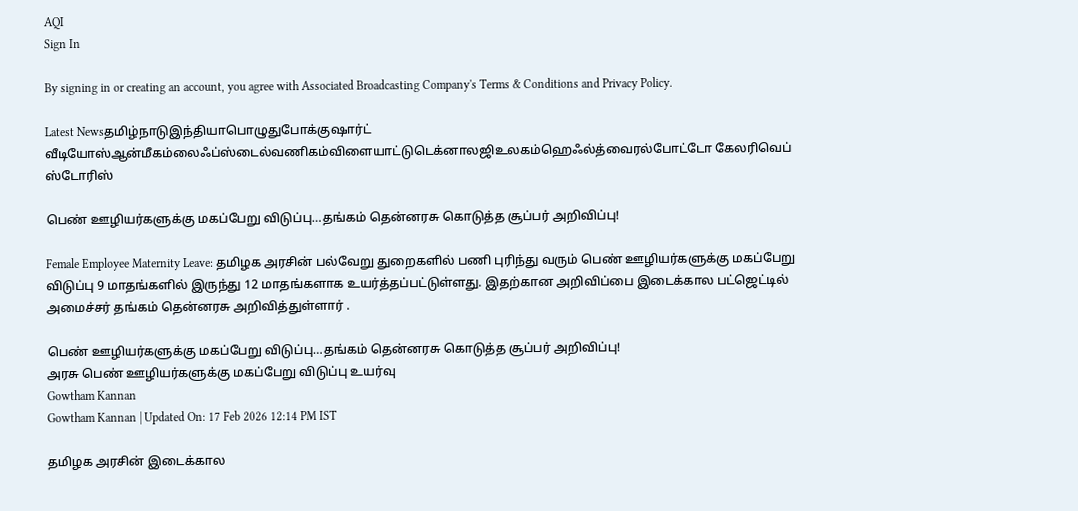AQI
Sign In

By signing in or creating an account, you agree with Associated Broadcasting Company's Terms & Conditions and Privacy Policy.

Latest Newsதமிழ்நாடுஇந்தியாபொழுதுபோக்குஷார்ட் வீடியோஸ்ஆன்மீகம்லைஃப்ஸ்டைல்வணிகம்விளையாட்டுடெக்னாலஜிஉலகம்ஹெஃல்த்வைரல்போட்டோ கேலரிவெப் ஸ்டோரிஸ்

பெண் ஊழியர்களுக்கு மகப்பேறு விடுப்பு…தங்கம் தென்னரசு கொடுத்த சூப்பர் அறிவிப்பு!

Female Employee Maternity Leave: தமிழக அரசின் பல்வேறு துறைகளில் பணி புரிந்து வரும் பெண் ஊழியர்களுக்கு மகப்பேறு விடுப்பு 9 மாதங்களில் இருந்து 12 மாதங்களாக உயர்த்தப்பட்டுள்ளது. இதற்கான அறிவிப்பை இடைக்கால பட்ஜெட்டில் அமைச்சர் தங்கம் தென்னரசு அறிவித்துள்ளார் .

பெண் ஊழியர்களுக்கு மகப்பேறு விடுப்பு…தங்கம் தென்னரசு கொடுத்த சூப்பர் அறிவிப்பு!
அரசு பெண் ஊழியர்களுக்கு மகப்பேறு விடுப்பு உயர்வு
Gowtham Kannan
Gowtham Kannan | Updated On: 17 Feb 2026 12:14 PM IST

தமிழக அரசின் இடைக்கால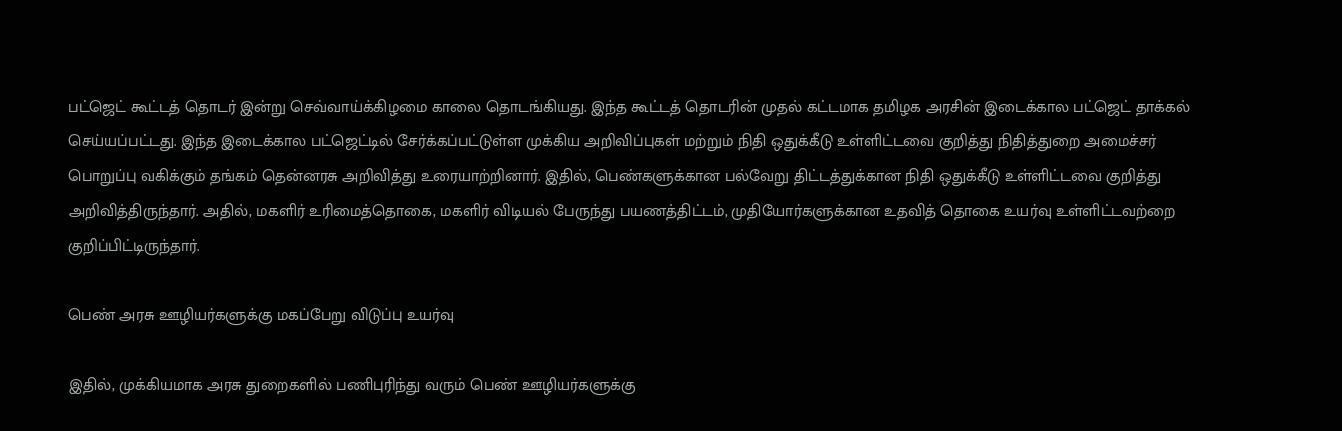பட்ஜெட் கூட்டத் தொடர் இன்று செவ்வாய்க்கிழமை காலை தொடங்கியது. இந்த கூட்டத் தொடரின் முதல் கட்டமாக தமிழக அரசின் இடைக்கால பட்ஜெட் தாக்கல் செய்யப்பட்டது. இந்த இடைக்கால பட்ஜெட்டில் சேர்க்கப்பட்டுள்ள முக்கிய அறிவிப்புகள் மற்றும் நிதி ஒதுக்கீடு உள்ளிட்டவை குறித்து நிதித்துறை அமைச்சர் பொறுப்பு வகிக்கும் தங்கம் தென்னரசு அறிவித்து உரையாற்றினார். இதில், பெண்களுக்கான பல்வேறு திட்டத்துக்கான நிதி ஒதுக்கீடு உள்ளிட்டவை குறித்து அறிவித்திருந்தார். அதில், மகளிர் உரிமைத்தொகை, மகளிர் விடியல் பேருந்து பயணத்திட்டம், முதியோர்களுக்கான உதவித் தொகை உயர்வு உள்ளிட்டவற்றை குறிப்பிட்டிருந்தார்.

பெண் அரசு ஊழியர்களுக்கு மகப்பேறு விடுப்பு உயர்வு

இதில், முக்கியமாக அரசு துறைகளில் பணிபுரிந்து வரும் பெண் ஊழியர்களுக்கு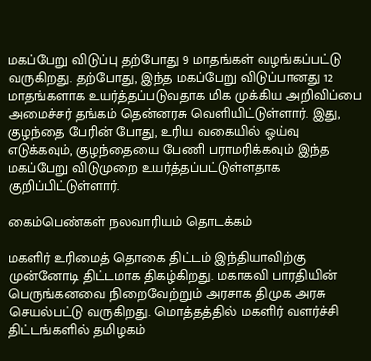மகப்பேறு விடுப்பு தற்போது 9 மாதங்கள் வழங்கப்பட்டு வருகிறது. தற்போது, இந்த மகப்பேறு விடுப்பானது 12 மாதங்களாக உயர்த்தப்படுவதாக மிக முக்கிய அறிவிப்பை அமைச்சர் தங்கம் தென்னரசு வெளியிட்டுள்ளார். இது, குழந்தை பேரின் போது, உரிய வகையில் ஓய்வு எடுக்கவும், குழந்தையை பேணி பராமரிக்கவும் இந்த மகப்பேறு விடுமுறை உயர்த்தப்பட்டுள்ளதாக குறிப்பிட்டுள்ளார்.

கைம்பெண்கள் நலவாரியம் தொடக்கம்

மகளிர் உரிமைத் தொகை திட்டம் இந்தியாவிற்கு முன்னோடி திட்டமாக திகழ்கிறது. மகாகவி பாரதியின் பெருங்கனவை நிறைவேற்றும் அரசாக திமுக அரசு செயல்பட்டு வருகிறது. மொத்தத்தில் மகளிர் வளர்ச்சி திட்டங்களில் தமிழகம்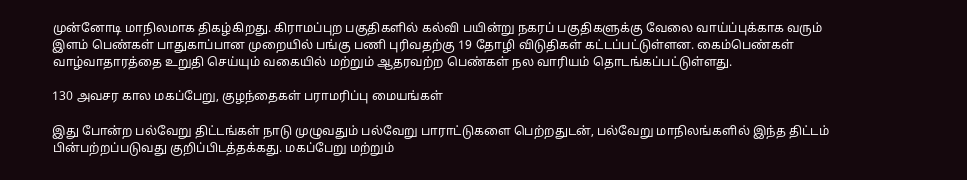முன்னோடி மாநிலமாக திகழ்கிறது. கிராமப்புற பகுதிகளில் கல்வி பயின்று நகரப் பகுதிகளுக்கு வேலை வாய்ப்புக்காக வரும் இளம் பெண்கள் பாதுகாப்பான முறையில் பங்கு பணி புரிவதற்கு 19 தோழி விடுதிகள் கட்டப்பட்டுள்ளன. கைம்பெண்கள் வாழ்வாதாரத்தை உறுதி செய்யும் வகையில் மற்றும் ஆதரவற்ற பெண்கள் நல வாரியம் தொடங்கப்பட்டுள்ளது.

130 அவசர கால மகப்பேறு, குழந்தைகள் பராமரிப்பு மையங்கள்

இது போன்ற பல்வேறு திட்டங்கள் நாடு முழுவதும் பல்வேறு பாராட்டுகளை பெற்றதுடன், பல்வேறு மாநிலங்களில் இந்த திட்டம் பின்பற்றப்படுவது குறிப்பிடத்தக்கது. மகப்பேறு மற்றும்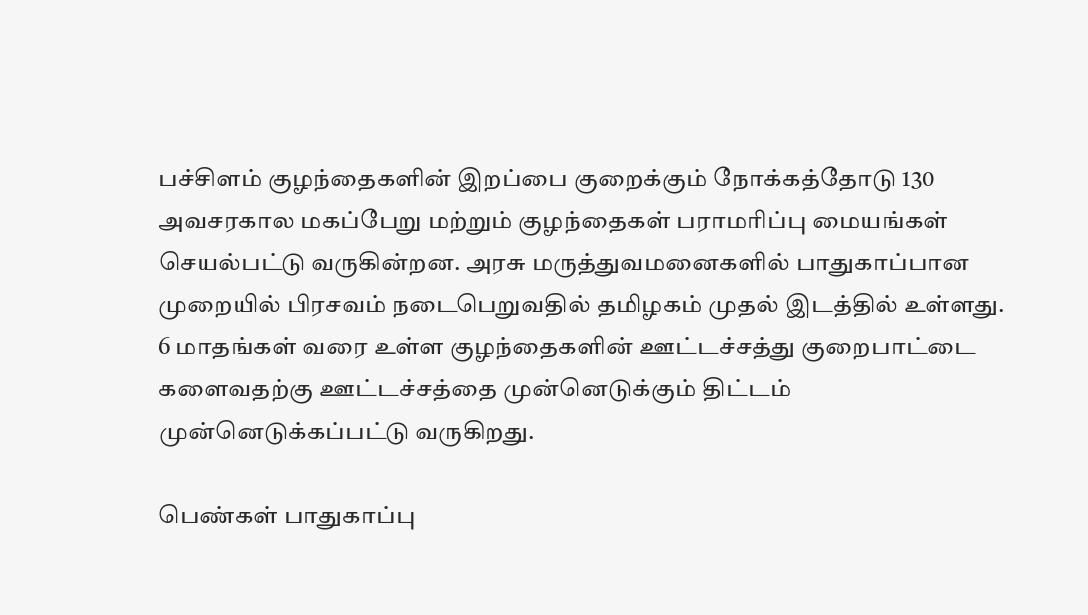பச்சிளம் குழந்தைகளின் இறப்பை குறைக்கும் நோக்கத்தோடு 130 அவசரகால மகப்பேறு மற்றும் குழந்தைகள் பராமரிப்பு மையங்கள் செயல்பட்டு வருகின்றன. அரசு மருத்துவமனைகளில் பாதுகாப்பான முறையில் பிரசவம் நடைபெறுவதில் தமிழகம் முதல் இடத்தில் உள்ளது. 6 மாதங்கள் வரை உள்ள குழந்தைகளின் ஊட்டச்சத்து குறைபாட்டை களைவதற்கு ஊட்டச்சத்தை முன்னெடுக்கும் திட்டம் முன்னெடுக்கப்பட்டு வருகிறது.

பெண்கள் பாதுகாப்பு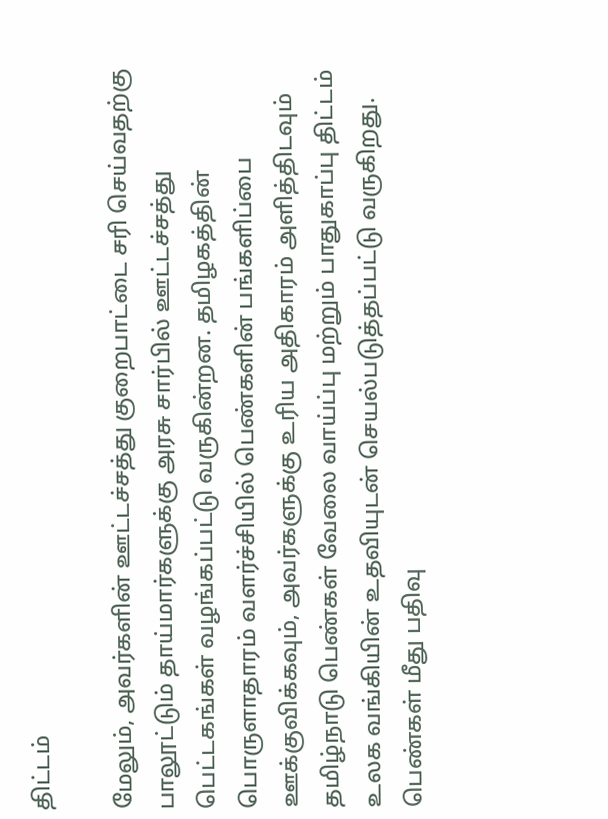திட்டம்

மேலும், அவர்களின் ஊட்டச்சத்து குறைபாட்டை சரி செய்வதற்கு பாலூட்டும் தாய்மார்களுக்கு அரசு சார்பில் ஊட்டச்சத்து பெட்டகங்கள் வழங்கப்பட்டு வருகின்றன. தமிழகத்தின் பொருளாதாரம் வளர்ச்சியில் பெண்களின் பங்களிப்பை ஊக்குவிக்கவும், அவர்களுக்கு உரிய அதிகாரம் அளித்திடவும் தமிழ்நாடு பெண்கள் வேலை வாய்ப்பு மற்றும் பாதுகாப்பு திட்டம் உலக வங்கியின் உதவியுடன் செயல்படுத்தப்பட்டு வருகிறது. பெண்கள் மீது பதிவு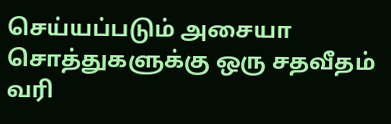செய்யப்படும் அசையா சொத்துகளுக்கு ஒரு சதவீதம் வரி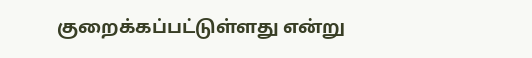குறைக்கப்பட்டுள்ளது என்று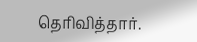தெரிவித்தார்.